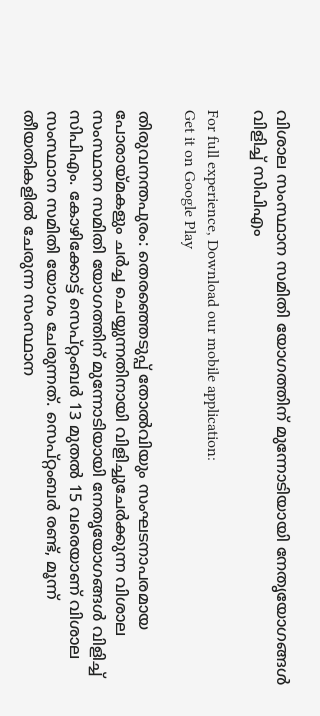വിശാല സംസ്ഥാന സമിതി യോഗത്തിന് മുന്നോടിയായി നേതൃയോഗങ്ങൾ വിളിച്ച് സിപിഎം

For full experience, Download our mobile application:
Get it on Google Play

തിരുവനന്തപുരം: തെരഞ്ഞെടുപ്പ് തോൽവിയും സംഘടനാപരമായ പോരായ്മകളും ചർച്ച ചെയ്യുന്നതിനായി വിളിച്ചുചേർക്കുന്ന വിശാല സംസ്ഥാന സമിതി യോഗത്തിന് മുന്നോടിയായി നേതൃയോഗങ്ങൾ വിളിച്ച് സിപിഎം. കോഴിക്കോട്ട് സെപ്റ്റംബർ 13 മുതൽ 15 വരെയാണ് വിശാല സംസ്ഥാന സമിതി യോഗം ചേരുന്നത്. സെപ്റ്റംബർ രണ്ട്, മൂന്ന് തീയതികളിൽ ചേരുന്ന സംസ്ഥാന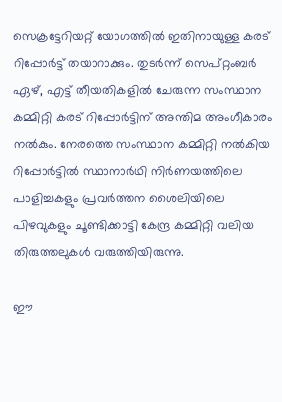സെക്രട്ടേറിയറ്റ് യോഗത്തിൽ ഇതിനായുള്ള കരട് റിപ്പോർട്ട് തയാറാക്കും. തുടർന്ന് സെപ്റ്റംബർ ഏഴ്, എട്ട് തീയതികളിൽ ചേരുന്ന സംസ്ഥാന കമ്മിറ്റി കരട് റിപ്പോർട്ടിന് അന്തിമ അംഗീകാരം നൽകും. നേരത്തെ സംസ്ഥാന കമ്മിറ്റി നൽകിയ റിപ്പോർട്ടിൽ സ്ഥാനാർഥി നിർണയത്തിലെ പാളിച്ചകളും പ്രവർത്തന ശൈലിയിലെ പിഴവുകളും ചൂണ്ടിക്കാട്ടി കേന്ദ്ര കമ്മിറ്റി വലിയ തിരുത്തലുകൾ വരുത്തിയിരുന്നു.

ഈ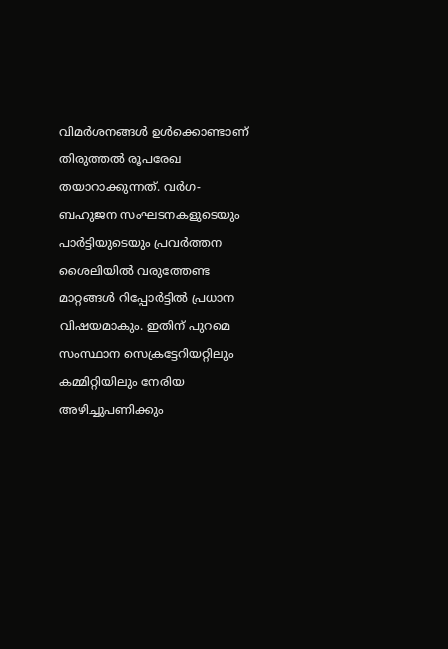വിമർശനങ്ങൾ ഉൾക്കൊണ്ടാണ് തിരുത്തൽ രൂപരേഖ തയാറാക്കുന്നത്. വർഗ-ബഹുജന സംഘടനകളുടെയും പാർട്ടിയുടെയും പ്രവർത്തന ശൈലിയിൽ വരുത്തേണ്ട മാറ്റങ്ങൾ റിപ്പോർട്ടിൽ പ്രധാന വിഷയമാകും. ഇതിന് പുറമെ സംസ്ഥാന സെക്രട്ടേറിയറ്റിലും കമ്മിറ്റിയിലും നേരിയ അഴിച്ചുപണിക്കും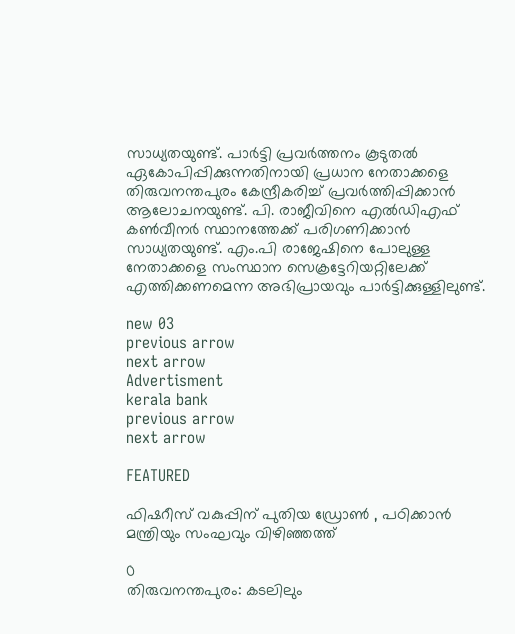സാധ്യതയുണ്ട്. പാർട്ടി പ്രവർത്തനം കൂടുതൽ ഏകോപിപ്പിക്കുന്നതിനായി പ്രധാന നേതാക്കളെ തിരുവനന്തപുരം കേന്ദ്രീകരിച്ച് പ്രവർത്തിപ്പിക്കാൻ ആലോചനയുണ്ട്. പി. രാജീവിനെ എൽഡിഎഫ് കൺവീനർ സ്ഥാനത്തേക്ക് പരിഗണിക്കാൻ സാധ്യതയുണ്ട്. എം.പി രാജേഷിനെ പോലുള്ള നേതാക്കളെ സംസ്ഥാന സെക്രട്ടേറിയറ്റിലേക്ക് എത്തിക്കണമെന്ന അഭിപ്രായവും പാർട്ടിക്കുള്ളിലുണ്ട്.

new 03
previous arrow
next arrow
Advertisment
kerala bank
previous arrow
next arrow

FEATURED

ഫിഷറീസ് വകുപ്പിന് പുതിയ ഡ്രോൺ , പഠിക്കാൻ മന്ത്രിയും സംഘവും വിഴിഞ്ഞത്ത്

0
തിരുവനന്തപുരം: കടലിലും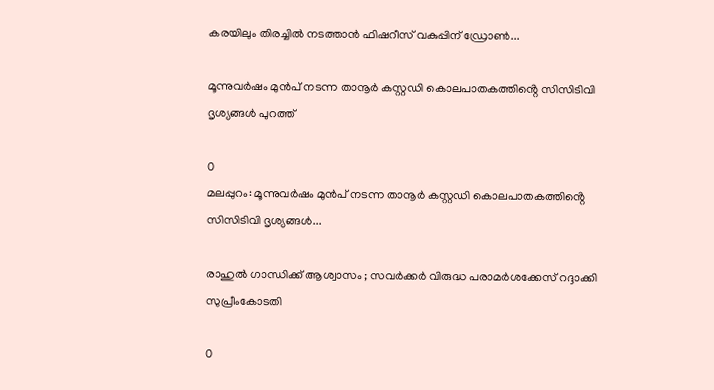കരയിലും തിരച്ചിൽ നടത്താൻ ഫിഷറീസ് വകുപ്പിന് ഡ്രോൺ...

മൂന്നുവർഷം മുൻപ് നടന്ന താനൂർ കസ്റ്റഡി കൊലപാതകത്തിൻ്റെ സിസിടിവി ദൃശ്യങ്ങൾ പുറത്ത്

0
മലപ്പുറം: മൂന്നുവർഷം മുൻപ് നടന്ന താനൂർ കസ്റ്റഡി കൊലപാതകത്തിൻ്റെ സിസിടിവി ദൃശ്യങ്ങൾ...

രാഹുൽ ഗാന്ധിക്ക് ആശ്വാസം ; സവർക്കർ വിരുദ്ധ പരാമർശക്കേസ് റദ്ദാക്കി സുപ്രീംകോടതി

0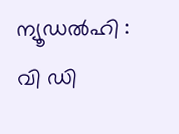ന്യൂഡൽഹി : വി ഡി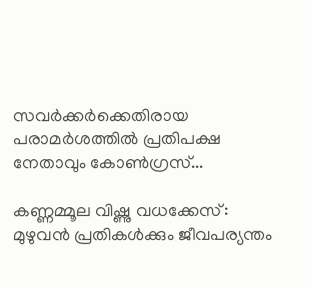സവർക്കർക്കെതിരായ പരാമർശത്തിൽ പ്രതിപക്ഷ നേതാവും കോൺഗ്രസ്...

കണ്ണമ്മൂല വിഷ്ണു വധക്കേസ്: മുഴുവൻ പ്രതികൾക്കും ജീവപര്യന്തം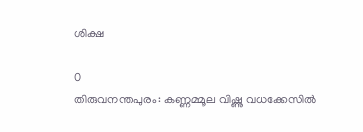ശിക്ഷ

0
തിരുവനന്തപുരം: കണ്ണമ്മൂല വിഷ്ണു വധക്കേസിൽ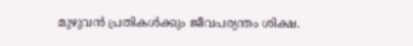മുഴുവൻ പ്രതികൾക്കും ജീവപര്യന്തം ശിക്ഷ.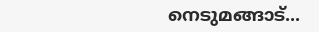നെടുമങ്ങാട്...